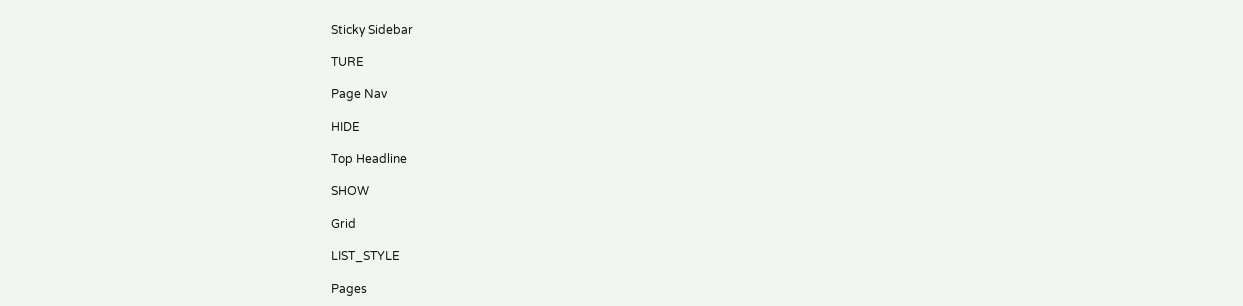Sticky Sidebar

TURE

Page Nav

HIDE

Top Headline

SHOW

Grid

LIST_STYLE

Pages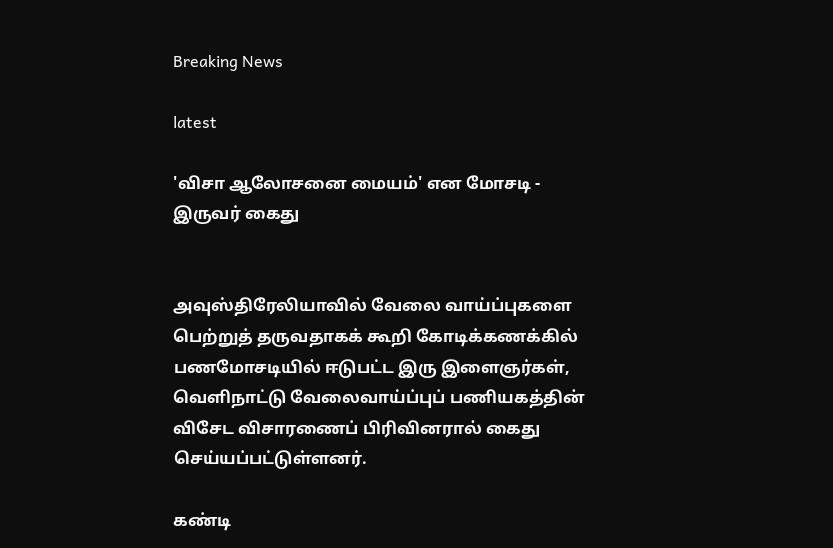Breaking News

latest

'விசா ஆலோசனை மையம்' என மோசடி - இருவர் கைது


அவுஸ்திரேலியாவில் வேலை வாய்ப்புகளை பெற்றுத் தருவதாகக் கூறி கோடிக்கணக்கில் பணமோசடியில் ஈடுபட்ட இரு இளைஞர்கள், வெளிநாட்டு வேலைவாய்ப்புப் பணியகத்தின் விசேட விசாரணைப் பிரிவினரால் கைது செய்யப்பட்டுள்ளனர்.

கண்டி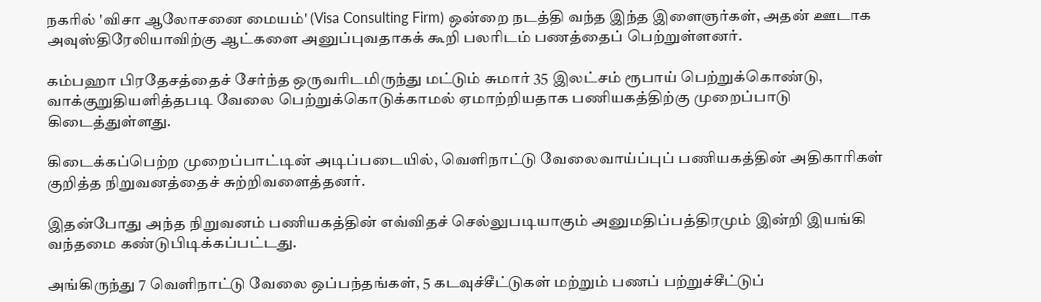நகரில் 'விசா ஆலோசனை மையம்' (Visa Consulting Firm) ஒன்றை நடத்தி வந்த இந்த இளைஞர்கள், அதன் ஊடாக அவுஸ்திரேலியாவிற்கு ஆட்களை அனுப்புவதாகக் கூறி பலரிடம் பணத்தைப் பெற்றுள்ளனர்.

கம்பஹா பிரதேசத்தைச் சேர்ந்த ஒருவரிடமிருந்து மட்டும் சுமார் 35 இலட்சம் ரூபாய் பெற்றுக்கொண்டு, வாக்குறுதியளித்தபடி வேலை பெற்றுக்கொடுக்காமல் ஏமாற்றியதாக பணியகத்திற்கு முறைப்பாடு கிடைத்துள்ளது.

கிடைக்கப்பெற்ற முறைப்பாட்டின் அடிப்படையில், வெளிநாட்டு வேலைவாய்ப்புப் பணியகத்தின் அதிகாரிகள் குறித்த நிறுவனத்தைச் சுற்றிவளைத்தனர்.

இதன்போது அந்த நிறுவனம் பணியகத்தின் எவ்விதச் செல்லுபடியாகும் அனுமதிப்பத்திரமும் இன்றி இயங்கி வந்தமை கண்டுபிடிக்கப்பட்டது.

அங்கிருந்து 7 வெளிநாட்டு வேலை ஒப்பந்தங்கள், 5 கடவுச்சீட்டுகள் மற்றும் பணப் பற்றுச்சீட்டுப்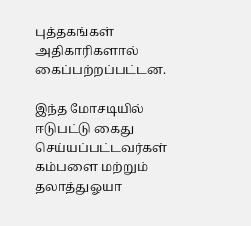புத்தகங்கள் அதிகாரிகளால் கைப்பற்றப்பட்டன.

இந்த மோசடியில் ஈடுபட்டு கைது செய்யப்பட்டவர்கள் கம்பளை மற்றும் தலாத்துஓயா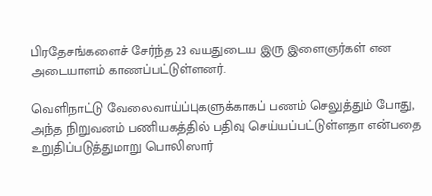பிரதேசங்களைச் சேர்ந்த 23 வயதுடைய இரு இளைஞர்கள் என அடையாளம் காணப்பட்டுள்ளனர்.

வெளிநாட்டு வேலைவாய்ப்புகளுக்காகப் பணம் செலுத்தும் போது, அந்த நிறுவனம் பணியகத்தில் பதிவு செய்யப்பட்டுள்ளதா என்பதை உறுதிப்படுத்துமாறு பொலிஸார்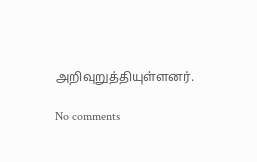அறிவுறுத்தியுள்ளனர்.

No comments